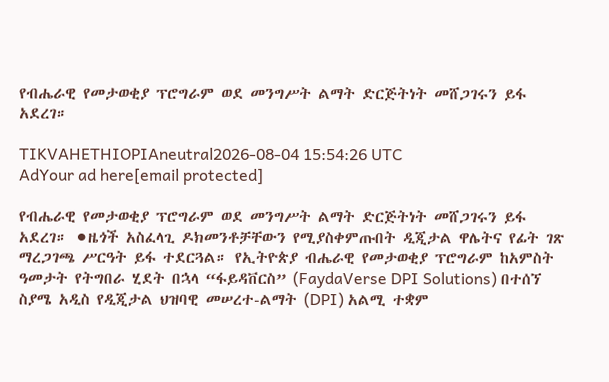የብሔራዊ የመታወቂያ ፕሮግራም ወደ መንግሥት ልማት ድርጅትነት መሸጋገሩን ይፋ አደረገ።

TIKVAHETHIOPIAneutral2026-08-04 15:54:26 UTC
AdYour ad here[email protected]

የብሔራዊ የመታወቂያ ፕሮግራም ወደ መንግሥት ልማት ድርጅትነት መሸጋገሩን ይፋ አደረገ። ⚫ዜጎች አስፈላጊ ዶክመንቶቻቸውን የሚያስቀምጡበት ዲጂታል ዋሌትና የፊት ገጽ ማረጋገጫ ሥርዓት ይፋ ተደርጓል። የኢትዮጵያ ብሔራዊ የመታወቂያ ፕሮግራም ከአምስት ዓመታት የትግበራ ሂደት በኋላ “ፋይዳቨርስ” (FaydaVerse DPI Solutions) በተሰኘ ስያሜ አዲስ የዲጂታል ህዝባዊ መሠረተ-ልማት (DPI) አልሚ ተቋም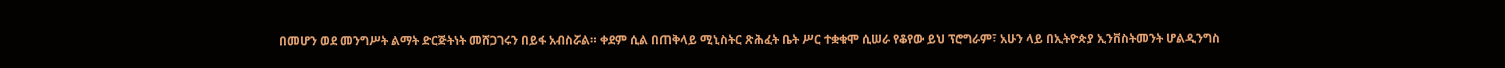በመሆን ወደ መንግሥት ልማት ድርጅትነት መሸጋገሩን በይፋ አብስሯል። ቀደም ሲል በጠቅላይ ሚኒስትር ጽሕፈት ቤት ሥር ተቋቁሞ ሲሠራ የቆየው ይህ ፕሮግራም፣ አሁን ላይ በኢትዮጵያ ኢንቨስትመንት ሆልዲንግስ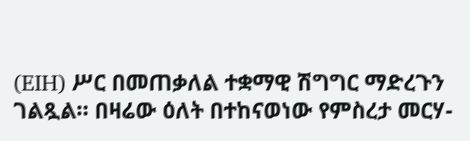(EIH) ሥር በመጠቃለል ተቋማዊ ሽግግር ማድረጉን ገልጿል። በዛሬው ዕለት በተከናወነው የምስረታ መርሃ-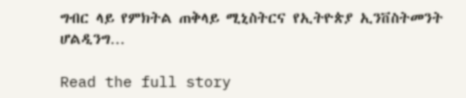ግብር ላይ የምክትል ጠቅላይ ሚኒስትርና የኢትዮጵያ ኢንቨስትመንት ሆልዲንግ…

Read the full story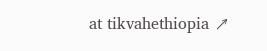at tikvahethiopia ↗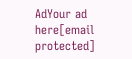AdYour ad here[email protected]